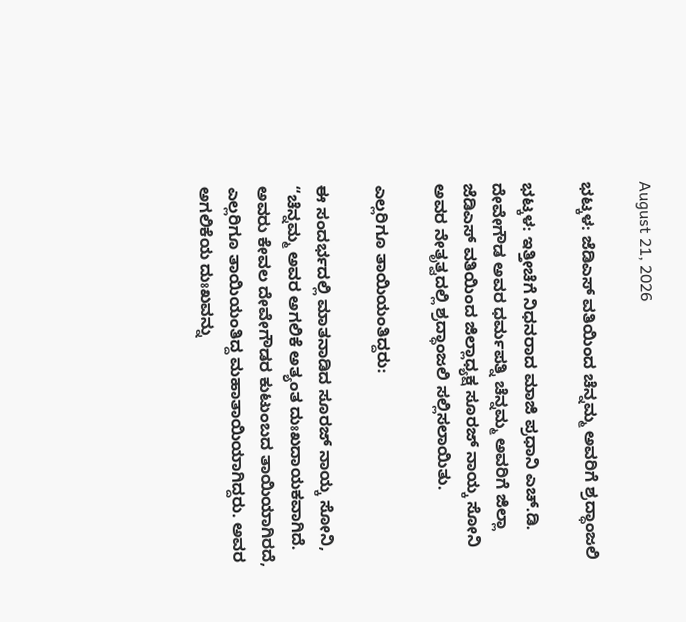August 21, 2026

ಭಟ್ಕಳ: ಜೆಡಿಎಸ್ ವತಿಯಿಂದ ಚೆನ್ನಮ್ಮ ಅವರಿಗೆ ಶ್ರದ್ಧಾಂಜಲಿ

ಭಟ್ಕಳ: ಇತ್ತೀಚೆಗೆ ನಿಧನರಾದ ಮಾಜಿ ಪ್ರಧಾನಿ ಎಚ್.ಡಿ. ದೇವೇಗೌಡ ಅವರ ಧರ್ಮಪತ್ನಿ ಚೆನ್ನಮ್ಮ ಅವರಿಗೆ ಜಿಲ್ಲಾ ಜೆಡಿಎಸ್ ವತಿಯಿಂದ ಜಿಲ್ಲಾಧ್ಯಕ್ಷ ಸೂರಜ್ ನಾಯ್ಕ ಸೋನಿ ಅವರ ನೇತೃತ್ವದಲ್ಲಿ ಶ್ರದ್ಧಾಂಜಲಿ ಸಲ್ಲಿಸಲಾಯಿತು.

ಎಲ್ಲರಿಗೂ ತಾಯಿಯಂತಿದ್ದರು:

ಈ ಸಂದರ್ಭದಲ್ಲಿ ಮಾತನಾಡಿದ ಸೂರಜ್ ನಾಯ್ಕ ಸೋನಿ, “ಚೆನ್ನಮ್ಮ ಅವರ ಅಗಲಿಕೆ ಅತ್ಯಂತ ದುಃಖದಾಯಕವಾಗಿದೆ. ಅವರು ಕೇವಲ ದೇವೇಗೌಡರ ಕುಟುಂಬದ ತಾಯಿಯಾಗಿರದೆ, ಎಲ್ಲರಿಗೂ ತಾಯಿಯಂತಿದ್ದ ಮಹಾತಾಯಿಯಾಗಿದ್ದರು. ಅವರ ಅಗಲಿಕೆಯ ದುಃಖವನ್ನು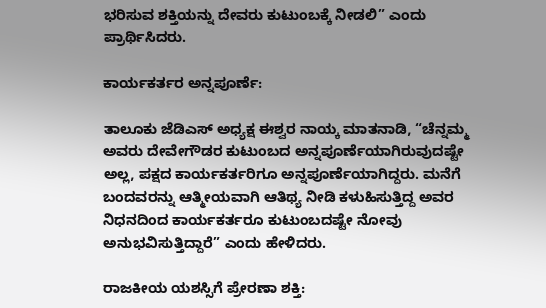ಭರಿಸುವ ಶಕ್ತಿಯನ್ನು ದೇವರು ಕುಟುಂಬಕ್ಕೆ ನೀಡಲಿ” ಎಂದು ಪ್ರಾರ್ಥಿಸಿದರು.

ಕಾರ್ಯಕರ್ತರ ಅನ್ನಪೂರ್ಣೆ:

ತಾಲೂಕು ಜೆಡಿಎಸ್ ಅಧ್ಯಕ್ಷ ಈಶ್ವರ ನಾಯ್ಕ ಮಾತನಾಡಿ, “ಚೆನ್ನಮ್ಮ ಅವರು ದೇವೇಗೌಡರ ಕುಟುಂಬದ ಅನ್ನಪೂರ್ಣೆಯಾಗಿರುವುದಷ್ಟೇ ಅಲ್ಲ, ಪಕ್ಷದ ಕಾರ್ಯಕರ್ತರಿಗೂ ಅನ್ನಪೂರ್ಣೆಯಾಗಿದ್ದರು. ಮನೆಗೆ ಬಂದವರನ್ನು ಆತ್ಮೀಯವಾಗಿ ಆತಿಥ್ಯ ನೀಡಿ ಕಳುಹಿಸುತ್ತಿದ್ದ ಅವರ ನಿಧನದಿಂದ ಕಾರ್ಯಕರ್ತರೂ ಕುಟುಂಬದಷ್ಟೇ ನೋವು ಅನುಭವಿಸುತ್ತಿದ್ದಾರೆ” ಎಂದು ಹೇಳಿದರು.

ರಾಜಕೀಯ ಯಶಸ್ಸಿಗೆ ಪ್ರೇರಣಾ ಶಕ್ತಿ: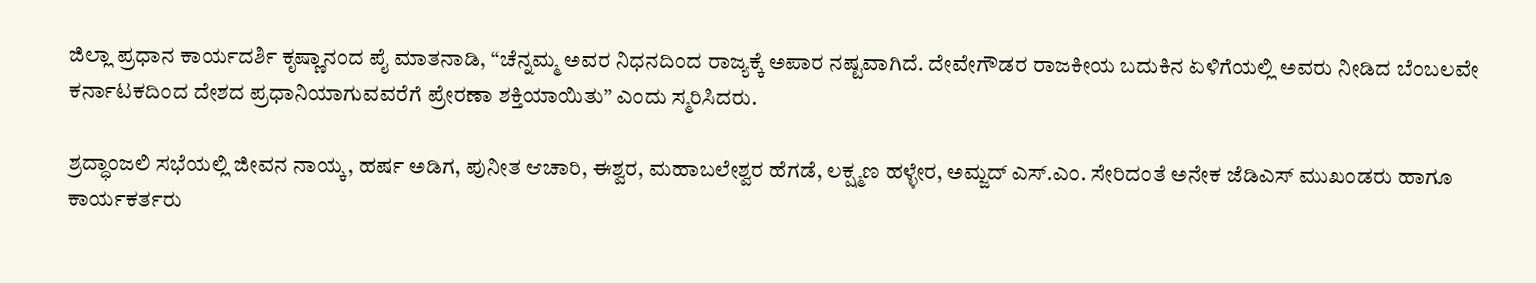ಜಿಲ್ಲಾ ಪ್ರಧಾನ ಕಾರ್ಯದರ್ಶಿ ಕೃಷ್ಣಾನಂದ ಪೈ ಮಾತನಾಡಿ, “ಚೆನ್ನಮ್ಮ ಅವರ ನಿಧನದಿಂದ ರಾಜ್ಯಕ್ಕೆ ಅಪಾರ ನಷ್ಟವಾಗಿದೆ. ದೇವೇಗೌಡರ ರಾಜಕೀಯ ಬದುಕಿನ ಏಳಿಗೆಯಲ್ಲಿ ಅವರು ನೀಡಿದ ಬೆಂಬಲವೇ ಕರ್ನಾಟಕದಿಂದ ದೇಶದ ಪ್ರಧಾನಿಯಾಗುವವರೆಗೆ ಪ್ರೇರಣಾ ಶಕ್ತಿಯಾಯಿತು” ಎಂದು ಸ್ಮರಿಸಿದರು.

ಶ್ರದ್ಧಾಂಜಲಿ ಸಭೆಯಲ್ಲಿ ಜೀವನ ನಾಯ್ಕ, ಹರ್ಷ ಅಡಿಗ, ಪುನೀತ ಆಚಾರಿ, ಈಶ್ವರ, ಮಹಾಬಲೇಶ್ವರ ಹೆಗಡೆ, ಲಕ್ಷ್ಮಣ ಹಳ್ಳೇರ, ಅಮ್ಜದ್ ಎಸ್.ಎಂ. ಸೇರಿದಂತೆ ಅನೇಕ ಜೆಡಿಎಸ್ ಮುಖಂಡರು ಹಾಗೂ ಕಾರ್ಯಕರ್ತರು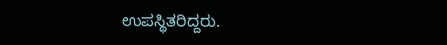ಉಪಸ್ಥಿತರಿದ್ದರು.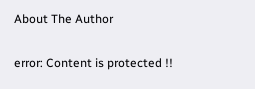About The Author

error: Content is protected !!